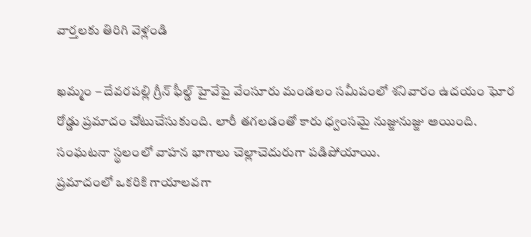వార్తలకు తిరిగి వెళ్లండి

ఖమ్మం – దేవరపల్లి గ్రీన్ ఫీల్డ్ హైవేపై వేంసూరు మండలం సమీపంలో శనివారం ఉదయం ఘోర రోడ్డు ప్రమాదం చోటుచేసుకుంది. లారీ తగలడంతో కారు ధ్వంసమై నుజ్జునుజ్జు అయింది. సంఘటనా స్థలంలో వాహన భాగాలు చెల్లాచెదురుగా పడిపోయాయి.
ప్రమాదంలో ఒకరికి గాయాలవగా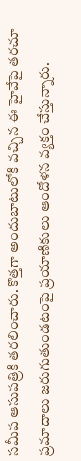సమీప ఆసుపత్రికి తరలించారు. కొత్తగా అందుబాటులోకి వచ్చిన ఈ హైవేపై తరచూ ప్రమాదాలు జరుగుతుండటంపై ప్రయాణికులు ఆందోళన వ్యక్తం చేస్తున్నారు.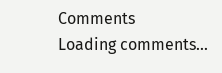Comments
Loading comments...